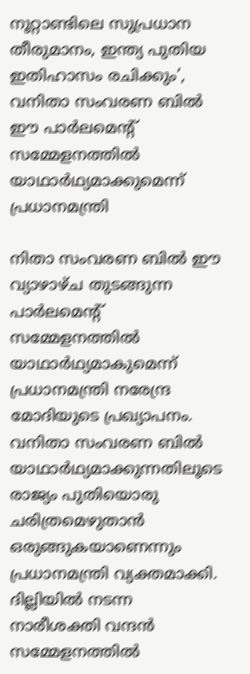നൂറ്റാണ്ടിലെ സുപ്രധാന തീരുമാനം, ഇന്ത്യ പുതിയ ഇതിഹാസം രചിക്കും’, വനിതാ സംവരണ ബിൽ ഈ പാർലമെന്‍റ് സമ്മേളനത്തിൽ യാഥാർഥ്യമാക്കുമെന്ന് പ്രധാനമന്ത്രി

നിതാ സംവരണ ബിൽ ഈ വ്യാഴാഴ്ച തുടങ്ങുന്ന പാർലമെന്‍റ് സമ്മേളനത്തിൽ യാഥാർഥ്യമാകുമെന്ന് പ്രധാനമന്ത്രി നരേന്ദ്ര മോദിയുടെ പ്രഖ്യാപനം. വനിതാ സംവരണ ബിൽ യാഥാർഥ്യമാക്കുന്നതിലൂടെ രാജ്യം പുതിയൊരു ചരിത്രമെഴുതാൻ ഒരുങ്ങുകയാണെന്നും പ്രധാനമന്ത്രി വ്യക്തമാക്കി. ദില്ലിയിൽ നടന്ന നാരീശക്തി വന്ദൻ സമ്മേളനത്തിൽ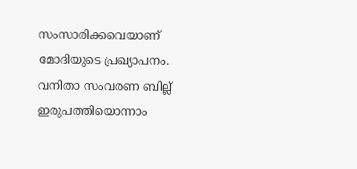സംസാരിക്കവെയാണ് മോദിയുടെ പ്രഖ്യാപനം. വനിതാ സംവരണ ബില്ല് ഇരുപത്തിയൊന്നാം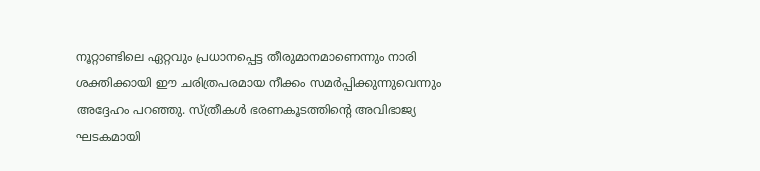നൂറ്റാണ്ടിലെ ഏറ്റവും പ്രധാനപ്പെട്ട തീരുമാനമാണെന്നും നാരി ശക്തിക്കായി ഈ ചരിത്രപരമായ നീക്കം സമർപ്പിക്കുന്നുവെന്നും അദ്ദേഹം പറഞ്ഞു. സ്ത്രീകൾ ഭരണകൂടത്തിന്റെ അവിഭാജ്യ ഘടകമായി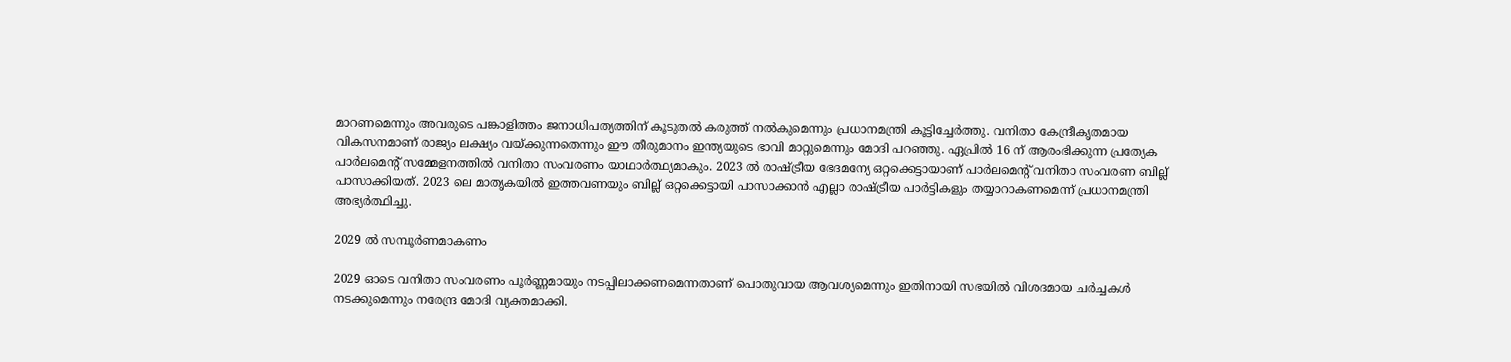മാറണമെന്നും അവരുടെ പങ്കാളിത്തം ജനാധിപത്യത്തിന് കൂടുതൽ കരുത്ത് നൽകുമെന്നും പ്രധാനമന്ത്രി കൂട്ടിച്ചേർത്തു. വനിതാ കേന്ദ്രീകൃതമായ വികസനമാണ് രാജ്യം ലക്ഷ്യം വയ്ക്കുന്നതെന്നും ഈ തീരുമാനം ഇന്ത്യയുടെ ഭാവി മാറ്റുമെന്നും മോദി പറഞ്ഞു. ഏപ്രിൽ 16 ന് ആരംഭിക്കുന്ന പ്രത്യേക പാർലമെന്റ് സമ്മേളനത്തിൽ വനിതാ സംവരണം യാഥാർത്ഥ്യമാകും. 2023 ൽ രാഷ്ട്രീയ ഭേദമന്യേ ഒറ്റക്കെട്ടായാണ് പാർലമെന്റ് വനിതാ സംവരണ ബില്ല് പാസാക്കിയത്. 2023 ലെ മാതൃകയിൽ ഇത്തവണയും ബില്ല് ഒറ്റക്കെട്ടായി പാസാക്കാൻ എല്ലാ രാഷ്ട്രീയ പാർട്ടികളും തയ്യാറാകണമെന്ന് പ്രധാനമന്ത്രി അഭ്യർത്ഥിച്ചു.

2029 ൽ സമ്പൂർണമാകണം

2029 ഓടെ വനിതാ സംവരണം പൂർണ്ണമായും നടപ്പിലാക്കണമെന്നതാണ് പൊതുവായ ആവശ്യമെന്നും ഇതിനായി സഭയിൽ വിശദമായ ചർച്ചകൾ നടക്കുമെന്നും നരേന്ദ്ര മോദി വ്യക്തമാക്കി.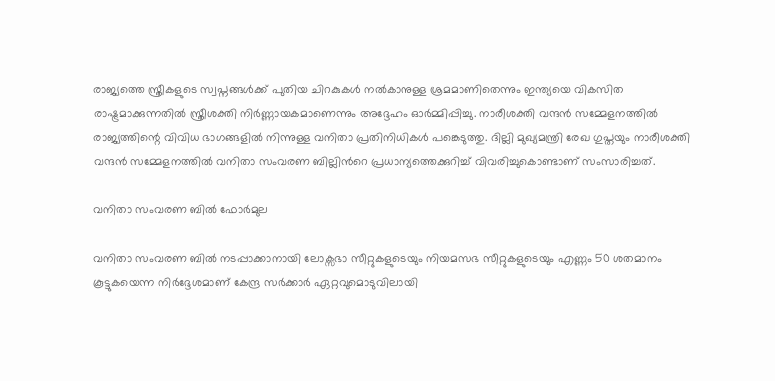രാജ്യത്തെ സ്ത്രീകളുടെ സ്വപ്നങ്ങൾക്ക് പുതിയ ചിറകുകൾ നൽകാനുള്ള ശ്രമമാണിതെന്നും ഇന്ത്യയെ വികസിത രാഷ്ട്രമാക്കുന്നതിൽ സ്ത്രീശക്തി നിർണ്ണായകമാണെന്നും അദ്ദേഹം ഓർമ്മിപ്പിച്ചു. നാരീശക്തി വന്ദൻ സമ്മേളനത്തിൽ രാജ്യത്തിന്റെ വിവിധ ഭാഗങ്ങളിൽ നിന്നുള്ള വനിതാ പ്രതിനിധികൾ പങ്കെടുത്തു. ദില്ലി മുഖ്യമന്ത്രി രേഖ ഗുപ്തയും നാരീശക്തി വന്ദൻ സമ്മേളനത്തിൽ വനിതാ സംവരണ ബില്ലിന്‍റെ പ്രധാന്യത്തെക്കുറിച്ച് വിവരിച്ചുകൊണ്ടാണ് സംസാരിച്ചത്.

വനിതാ സംവരണ ബിൽ ഫോ‍ർമുല

വനിതാ സംവരണ ബിൽ നടപ്പാക്കാനായി ലോക്സഭാ സീറ്റുകളുടെയും നിയമസഭ സീറ്റുകളുടെയും എണ്ണം 50 ശതമാനം കൂട്ടുകയെന്ന നിർദ്ദേശമാണ് കേന്ദ്ര സർക്കാർ ഏറ്റവുമൊടുവിലായി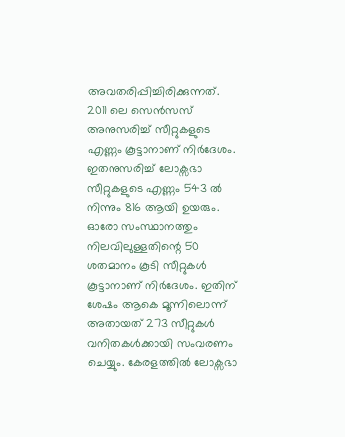അവതരിപ്പിച്ചിരിക്കുന്നത്. 2011 ലെ സെൻസസ് അനുസരിച്ച് സീറ്റുകളുടെ എണ്ണം കൂട്ടാനാണ് നിർദേശം. ഇതനുസരിച്ച് ലോക്സഭാ സീറ്റുകളുടെ എണ്ണം 543 ൽ നിന്നും 816 ആയി ഉയരും. ഓരോ സംസ്ഥാനത്തും നിലവിലുള്ളതിന്റെ 50 ശതമാനം കൂടി സീറ്റുകൾ കൂട്ടാനാണ് നിർദേശം. ഇതിന് ശേഷം ആകെ മൂന്നിലൊന്ന് അതായത് 273 സീറ്റുകൾ വനിതകൾക്കായി സംവരണം ചെയ്യും. കേരളത്തിൽ ലോക്സഭാ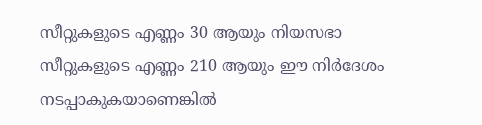സീറ്റുകളുടെ എണ്ണം 30 ആയും നിയസഭാ സീറ്റുകളുടെ എണ്ണം 210 ആയും ഈ നിർദേശം നടപ്പാകുകയാണെങ്കിൽ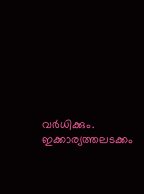വർധിക്കും. ഇക്കാര്യത്തലടക്കം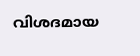വിശദമായ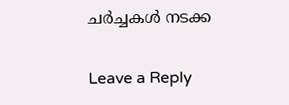ചർച്ചകൾ നടക്ക

Leave a Reply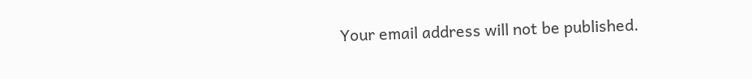Your email address will not be published.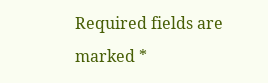Required fields are marked *